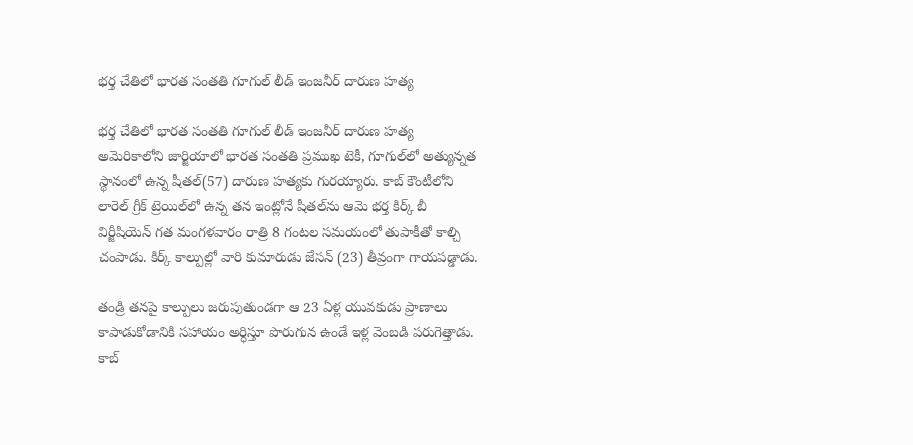భర్త చేతిలో భారత సంతతి గూగుల్ లీడ్ ఇంజనీర్ దారుణ హత్య

భర్త చేతిలో భారత సంతతి గూగుల్ లీడ్ ఇంజనీర్ దారుణ హత్య
అమెరికాలోని జార్జియాలో భారత సంతతి ప్రముఖ టెకీ, గూగుల్‌లో అత్యున్నత స్థానంలో ఉన్న షీతల్‌(57) దారుణ హత్యకు గురయ్యారు. కాబ్‌ కౌంటీలోని లారెల్‌ గ్రీక్‌ ట్రెయిల్‌లో ఉన్న తన ఇంట్లోనే షీతల్‌ను ఆమె భర్త కిర్క్‌ బీ విర్జీషియెన్‌ గత మంగళవారం రాత్రి 8 గంటల సమయంలో తుపాకీతో కాల్చి చంపాడు. కిర్క్‌ కాల్పుల్లో వారి కుమారుడు జేసన్‌ (23) తీవ్రంగా గాయపడ్డాడు.

తండ్రి తనపై కాల్పులు జరుపుతుండగా ఆ 23 ఏళ్ల యువకుడు ప్రాణాలు కాపాడుకోడానికి సహాయం అర్ధిస్తూ పొరుగున ఉండే ఇళ్ల వెంబడి పరుగెత్తాడు.  కాబ్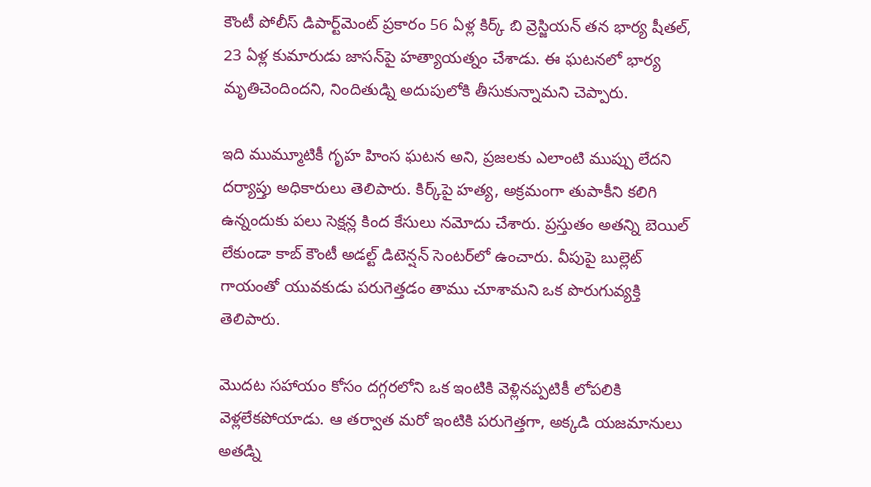కౌంటీ పోలీస్ డిపార్ట్‌మెంట్ ప్రకారం 56 ఏళ్ల కిర్క్ బి వ్రెస్జియన్‌ తన భార్య షీతల్, 23 ఏళ్ల కుమారుడు జాసన్‌పై హత్యాయత్నం చేశాడు. ఈ ఘటనలో భార్య మృతిచెందిందని, నిందితుడ్ని అదుపులోకి తీసుకున్నామని చెప్పారు.

ఇది ముమ్మూటికీ గృహ హింస ఘటన అని, ప్రజలకు ఎలాంటి ముప్పు లేదని దర్యాప్తు అధికారులు తెలిపారు. కిర్క్‌పై హత్య, అక్రమంగా తుపాకీని కలిగి ఉన్నందుకు పలు సెక్షన్ల కింద కేసులు నమోదు చేశారు. ప్రస్తుతం అతన్ని బెయిల్ లేకుండా కాబ్ కౌంటీ అడల్ట్ డిటెన్షన్ సెంటర్‌లో ఉంచారు. వీపుపై బుల్లెట్ గాయంతో యువకుడు పరుగెత్తడం తాము చూశామని ఒక పొరుగువ్యక్తి తెలిపారు.

మొదట సహాయం కోసం దగ్గరలోని ఒక ఇంటికి వెళ్లినప్పటికీ లోపలికి వెళ్లలేకపోయాడు. ఆ తర్వాత మరో ఇంటికి పరుగెత్తగా, అక్కడి యజమానులు అతడ్ని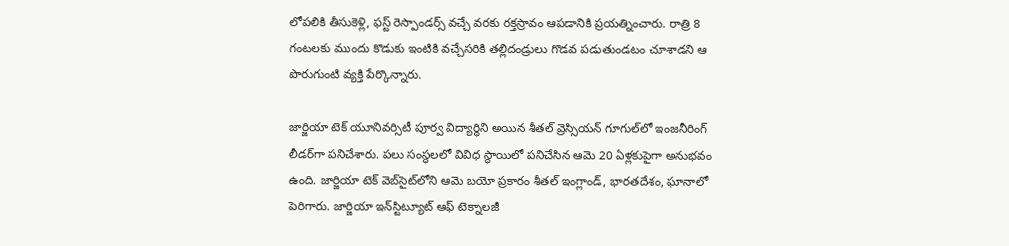లోపలికి తీసుకెళ్లి, ఫస్ట్ రెస్పాండర్స్ వచ్చే వరకు రక్తస్రావం ఆపడానికి ప్రయత్నించారు. రాత్రి 8 గంటలకు ముందు కొడుకు ఇంటికి వచ్చేసరికి తల్లిదండ్రులు గొడవ పడుతుండటం చూశాడని ఆ పొరుగుంటి వ్యక్తి పేర్కొన్నారు.

జార్జియా టెక్ యూనివర్సిటీ పూర్వ విద్యార్థిని అయిన శీతల్ వ్రెస్సియన్ గూగుల్‌లో ఇంజనీరింగ్ లీడర్‌గా పనిచేశారు. పలు సంస్థలలో వివిధ స్థాయిలో పనిచేసిన ఆమె 20 ఏళ్లకుపైగా అనుభవం ఉంది. జార్జియా టెక్ వెబ్‌సైట్‌లోని ఆమె బయో ప్రకారం శీతల్ ఇంగ్లాండ్, భారతదేశం, ఘానాలో పెరిగారు. జార్జియా ఇన్‌స్టిట్యూట్ ఆఫ్ టెక్నాలజీ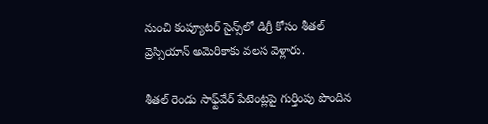నుంచి కంప్యూటర్ సైన్స్‌లో డిగ్రీ కోసం శీతల్ వ్రెస్సియాన్ అమెరికాకు వలస వెళ్లారు.

శీతల్ రెండు సాఫ్ట్‌వేర్ పేటెంట్లపై గుర్తింపు పొందిన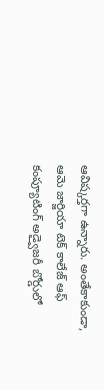ఆవిష్కర్తగా ఉన్నారు. అంతేకాకుండా, ఆమె జార్జియా టెక్ కాలేజ్ ఆఫ్ కంప్యూటింగ్ అడ్వైజరీ బోర్డులో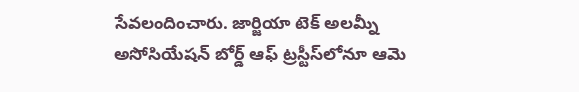సేవలందించారు. జార్జియా టెక్ అలమ్నీ అసోసియేషన్ బోర్డ్ ఆఫ్ ట్రస్టీస్‌లోనూ ఆమె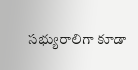సభ్యురాలిగా కూడా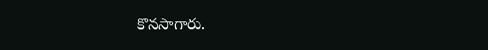కొనసాగారు.